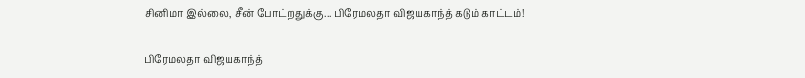சினிமா இல்லை, சீன் போட்றதுக்கு... பிரேமலதா விஜயகாந்த் கடும் காட்டம்!

பிரேமலதா விஜயகாந்த்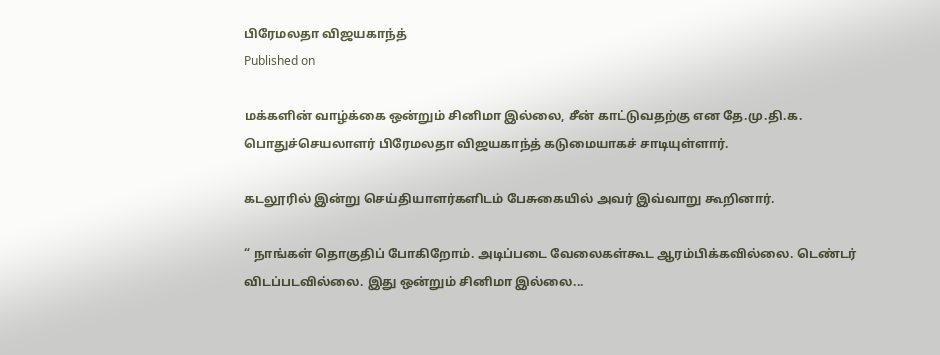பிரேமலதா விஜயகாந்த்
Published on

மக்களின் வாழ்க்கை ஒன்றும் சினிமா இல்லை, சீன் காட்டுவதற்கு என தே.மு.தி.க. பொதுச்செயலாளர் பிரேமலதா விஜயகாந்த் கடுமையாகச் சாடியுள்ளார்.

கடலூரில் இன்று செய்தியாளர்களிடம் பேசுகையில் அவர் இவ்வாறு கூறினார்.

“ நாங்கள் தொகுதிப் போகிறோம். அடிப்படை வேலைகள்கூட ஆரம்பிக்கவில்லை. டெண்டர் விடப்படவில்லை. இது ஒன்றும் சினிமா இல்லை...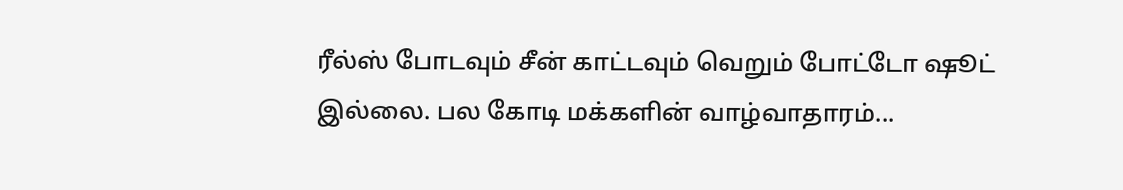ரீல்ஸ் போடவும் சீன் காட்டவும் வெறும் போட்டோ ஷூட் இல்லை. பல கோடி மக்களின் வாழ்வாதாரம்...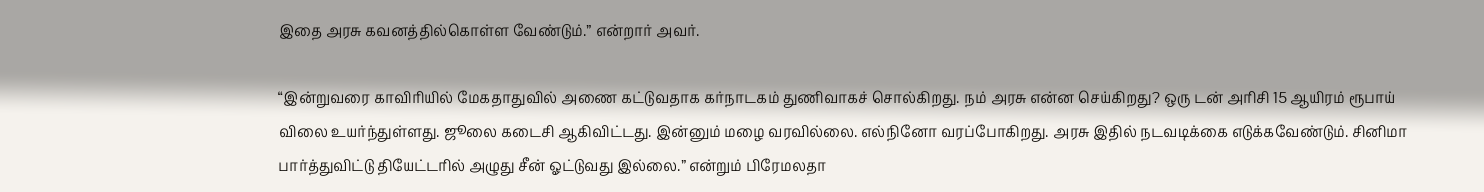இதை அரசு கவனத்தில்கொள்ள வேண்டும்.” என்றார் அவர்.

“இன்றுவரை காவிரியில் மேகதாதுவில் அணை கட்டுவதாக கர்நாடகம் துணிவாகச் சொல்கிறது. நம் அரசு என்ன செய்கிறது? ஒரு டன் அரிசி 15 ஆயிரம் ரூபாய் விலை உயர்ந்துள்ளது. ஜூலை கடைசி ஆகிவிட்டது. இன்னும் மழை வரவில்லை. எல்நினோ வரப்போகிறது. அரசு இதில் நடவடிக்கை எடுக்கவேண்டும். சினிமா பார்த்துவிட்டு தியேட்டரில் அழுது சீன் ஓட்டுவது இல்லை.” என்றும் பிரேமலதா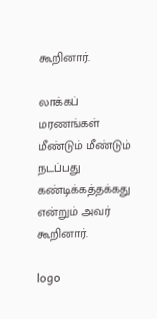கூறினார்.

லாக்கப் மரணங்கள் மீண்டும் மீண்டும் நடப்பது கண்டிக்கத்தக்கது என்றும் அவர் கூறினார்.

logo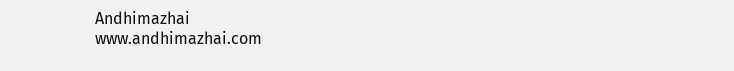Andhimazhai
www.andhimazhai.com